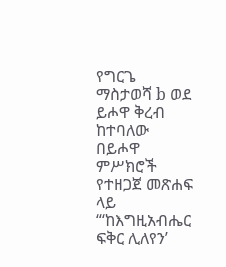የግርጌ ማስታወሻ b ወደ ይሖዋ ቅረብ ከተባለው በይሖዋ ምሥክሮች የተዘጋጀ መጽሐፍ ላይ “‘ከእግዚአብሔር ፍቅር ሊለየን’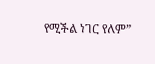የሚችል ነገር የለም”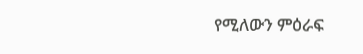የሚለውን ምዕራፍ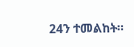24ን ተመልከት።